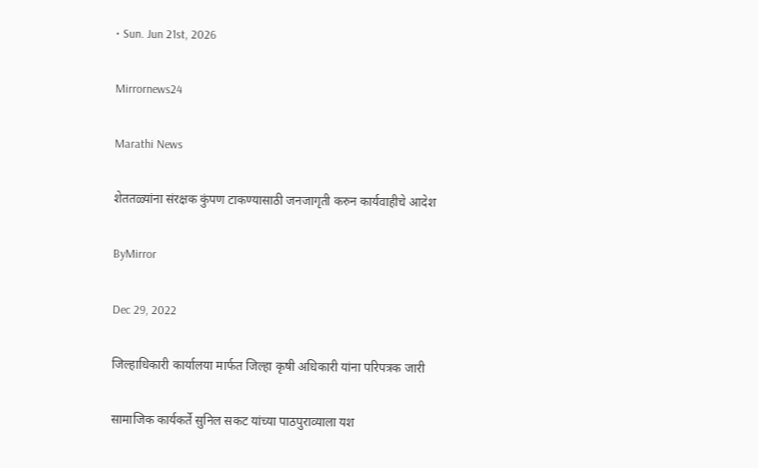• Sun. Jun 21st, 2026

Mirrornews24

Marathi News

शेततळ्यांना संरक्षक कुंपण टाकण्यासाठी जनजागृती करुन कार्यवाहीचे आदेश

ByMirror

Dec 29, 2022

जिल्हाधिकारी कार्यालया मार्फत जिल्हा कृषी अधिकारी यांना परिपत्रक जारी

सामाजिक कार्यकर्ते सुनिल सकट यांच्या पाठपुराव्याला यश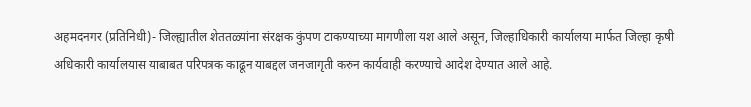अहमदनगर (प्रतिनिधी)- जिल्ह्यातील शेततळ्यांना संरक्षक कुंपण टाकण्याच्या मागणीला यश आले असून, जिल्हाधिकारी कार्यालया मार्फत जिल्हा कृषी अधिकारी कार्यालयास याबाबत परिपत्रक काढून याबद्दल जनजागृती करुन कार्यवाही करण्याचे आदेश देण्यात आले आहे.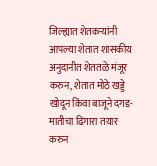जिल्ह्यात शेतकर्‍यांनी आपल्या शेतात शासकीय अनुदानीत शेततळे मंजूर करुन, शेतात मोठे खड्डे खोदून किंवा बाजूने दगड-मातीचा ढिगारा तयार करुन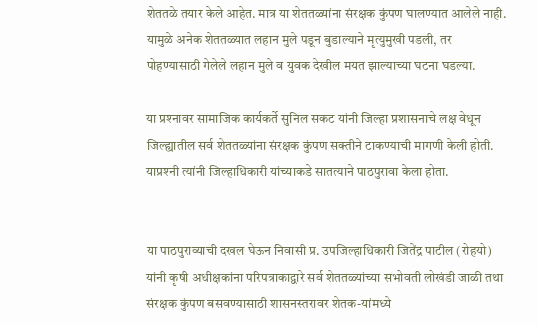शेततळे तयार केले आहेत. मात्र या शेततळ्यांना संरक्षक कुंपण घालण्यात आलेले नाही. यामुळे अनेक शेततळ्यात लहान मुले पडून बुडाल्याने मृत्युमुखी पडली, तर पोहण्यासाठी गेलेले लहान मुले व युवक देखील मयत झाल्याच्या घटना घडल्या.

या प्रश्‍नावर सामाजिक कार्यकर्ते सुनिल सकट यांनी जिल्हा प्रशासनाचे लक्ष वेधून जिल्ह्यातील सर्व शेततळ्यांना संरक्षक कुंपण सक्तीने टाकण्याची मागणी केली होती. याप्रश्‍नी त्यांनी जिल्हाधिकारी यांच्याकडे सातत्याने पाठपुरावा केला होता.


या पाठपुराव्याची दखल घेऊन निवासी प्र. उपजिल्हाधिकारी जितेंद्र पाटील (रोहयो) यांनी कृषी अधीक्षकांना परिपत्राकाद्वारे सर्व शेततळ्यांच्या सभोवती लोखंडी जाळी तथा संरक्षक कुंपण बसवण्यासाठी शासनस्तरावर शेतक-यांमध्ये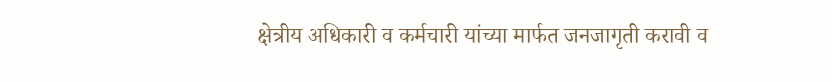क्षेत्रीय अधिकारी व कर्मचारी यांच्या मार्फत जनजागृती करावी व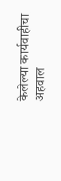केलेल्या कार्यवाहीचा अहवाल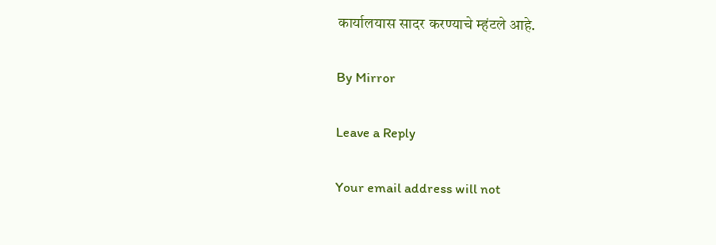कार्यालयास सादर करण्याचे म्हंटले आहे.

By Mirror

Leave a Reply

Your email address will not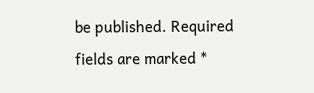be published. Required fields are marked *